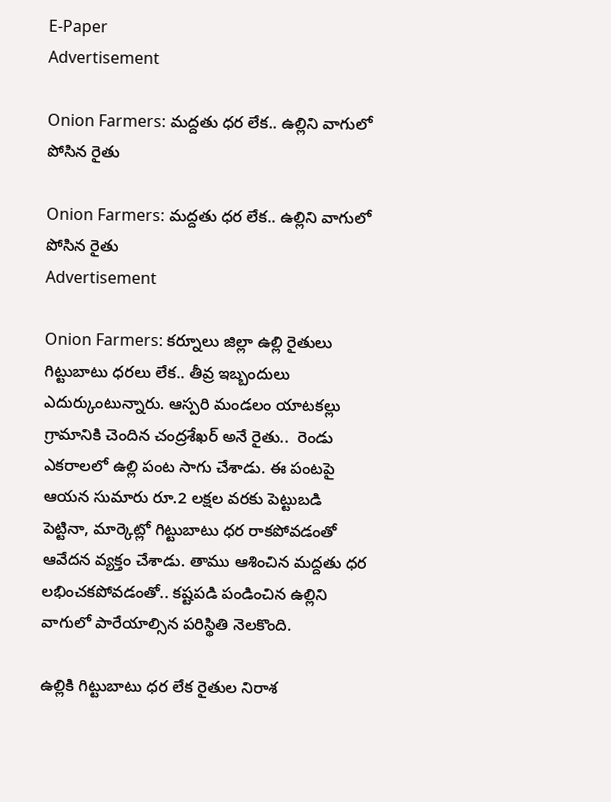E-Paper
Advertisement

Onion Farmers: మద్దతు ధర లేక.. ఉల్లిని వాగులో పోసిన రైతు

Onion Farmers: మద్దతు ధర లేక.. ఉల్లిని వాగులో పోసిన రైతు
Advertisement

Onion Farmers: కర్నూలు జిల్లా ఉల్లి రైతులు గిట్టుబాటు ధరలు లేక.. తీవ్ర ఇబ్బందులు ఎదుర్కుంటున్నారు. ఆస్పరి మండలం యాటకల్లు గ్రామానికి చెందిన చంద్రశేఖర్ అనే రైతు..  రెండు ఎకరాలలో ఉల్లి పంట సాగు చేశాడు. ఈ పంటపై ఆయన సుమారు రూ.2 లక్షల వరకు పెట్టుబడి పెట్టినా, మార్కెట్లో గిట్టుబాటు ధర రాకపోవడంతో ఆవేదన వ్యక్తం చేశాడు. తాము ఆశించిన మద్దతు ధర లభించకపోవడంతో.. కష్టపడి పండించిన ఉల్లిని  వాగులో పారేయాల్సిన పరిస్థితి నెలకొంది.

ఉల్లికి గిట్టుబాటు ధర లేక రైతుల నిరాశ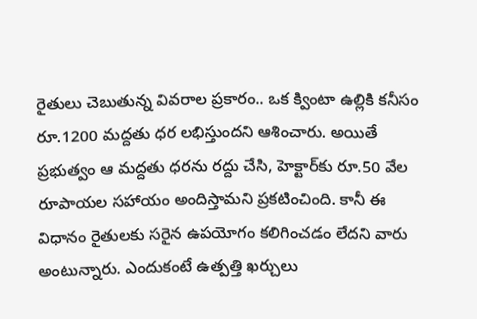రైతులు చెబుతున్న వివరాల ప్రకారం.. ఒక క్వింటా ఉల్లికి కనీసం రూ.1200 మద్దతు ధర లభిస్తుందని ఆశించారు. అయితే ప్రభుత్వం ఆ మద్దతు ధరను రద్దు చేసి, హెక్టార్‌కు రూ.50 వేల రూపాయల సహాయం అందిస్తామని ప్రకటించింది. కానీ ఈ విధానం రైతులకు సరైన ఉపయోగం కలిగించడం లేదని వారు అంటున్నారు. ఎందుకంటే ఉత్పత్తి ఖర్చులు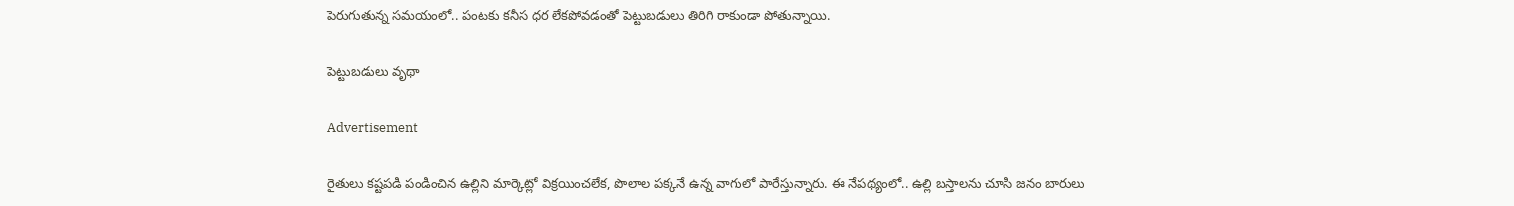పెరుగుతున్న సమయంలో.. పంటకు కనీస ధర లేకపోవడంతో పెట్టుబడులు తిరిగి రాకుండా పోతున్నాయి.

పెట్టుబడులు వృథా

Advertisement

రైతులు కష్టపడి పండించిన ఉల్లిని మార్కెట్లో విక్రయించలేక, పొలాల పక్కనే ఉన్న వాగులో పారేస్తున్నారు. ఈ నేపథ్యంలో.. ఉల్లి బస్తాలను చూసి జనం బారులు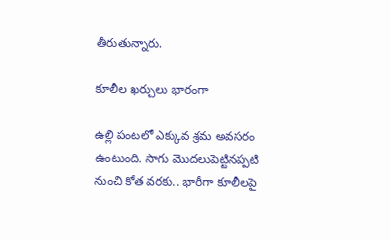తీరుతున్నారు.

కూలీల ఖర్చులు భారంగా

ఉల్లి పంటలో ఎక్కువ శ్రమ అవసరం ఉంటుంది. సాగు మొదలుపెట్టినప్పటి నుంచి కోత వరకు.. భారీగా కూలీలపై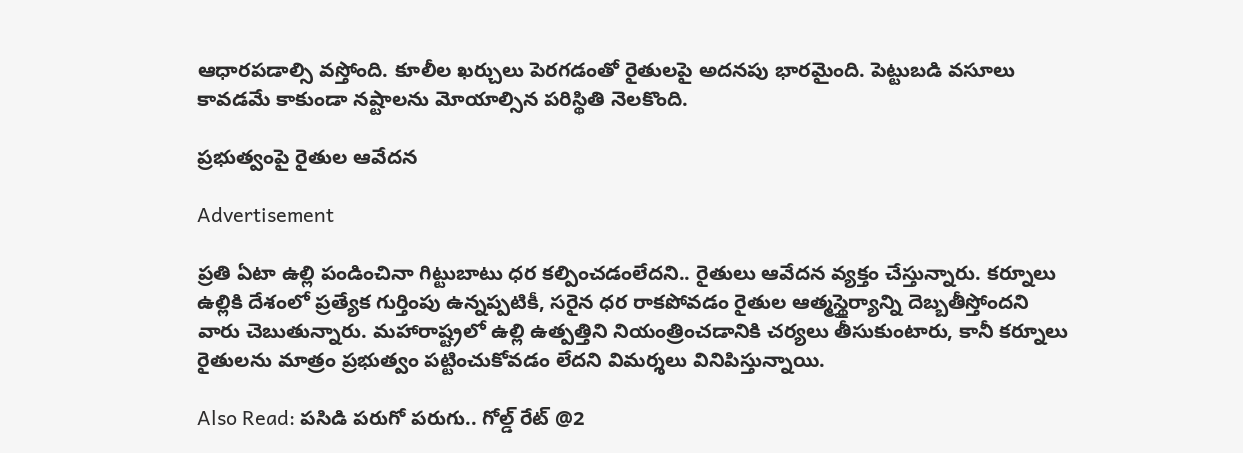ఆధారపడాల్సి వస్తోంది. కూలీల ఖర్చులు పెరగడంతో రైతులపై అదనపు భారమైంది. పెట్టుబడి వసూలు కావడమే కాకుండా నష్టాలను మోయాల్సిన పరిస్థితి నెలకొంది.

ప్రభుత్వంపై రైతుల ఆవేదన

Advertisement

ప్రతి ఏటా ఉల్లి పండించినా గిట్టుబాటు ధర కల్పించడంలేదని.. రైతులు ఆవేదన వ్యక్తం చేస్తున్నారు. కర్నూలు ఉల్లికి దేశంలో ప్రత్యేక గుర్తింపు ఉన్నప్పటికీ, సరైన ధర రాకపోవడం రైతుల ఆత్మస్థైర్యాన్ని దెబ్బతీస్తోందని వారు చెబుతున్నారు. మహారాష్ట్రలో ఉల్లి ఉత్పత్తిని నియంత్రించడానికి చర్యలు తీసుకుంటారు, కానీ కర్నూలు రైతులను మాత్రం ప్రభుత్వం పట్టించుకోవడం లేదని విమర్శలు వినిపిస్తున్నాయి.

Also Read: పసిడి పరుగో పరుగు.. గోల్డ్ రేట్ @2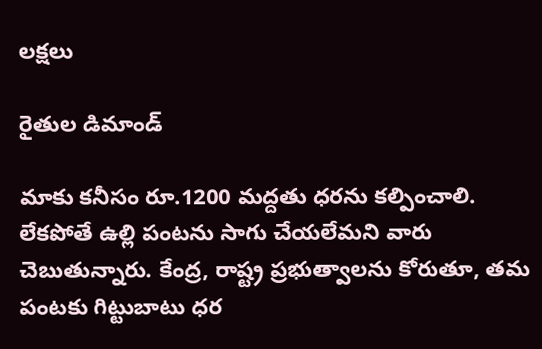లక్షలు

రైతుల డిమాండ్

మాకు కనీసం రూ.1200 మద్దతు ధరను కల్పించాలి. లేకపోతే ఉల్లి పంటను సాగు చేయలేమని వారు చెబుతున్నారు. కేంద్ర, రాష్ట్ర ప్రభుత్వాలను కోరుతూ, తమ పంటకు గిట్టుబాటు ధర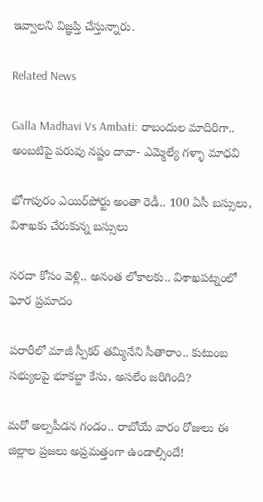ఇవ్వాలని విజ్ఞప్తి చేస్తున్నారు.

Related News

Galla Madhavi Vs Ambati: రాబందుల మాదిరిగా.. అంబటిపై పరువు నష్టం దావా- ఎమ్మెల్యే గళ్ళా మాధవి

భోగాపురం ఎయిర్‌పోర్టు అంతా రెడీ.. 100 ఏసీ బస్సులు, విశాఖకు చేరుకున్న బస్సులు

సరదా కోసం వెళ్లి.. అనంత లోకాలకు.. విశాఖపట్నంలో ఘోర ప్రమాదం

పరారీలో మాజీ స్పీకర్ తమ్మినేని సీతారాం.. కుటుంబ సభ్యులపై భూకబ్జా కేసు, అసలేం జరిగింది?

మరో అల్పపీడన గండం.. రాబోయే వారం రోజులు ఈ జిల్లాల ప్రజలు అప్రమత్తంగా ఉండాల్సిందే!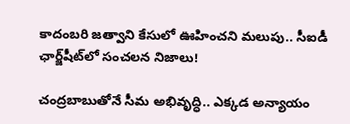కాదంబరి జత్వాని కేసులో ఊహించని మలుపు.. సీఐడీ ఛార్జ్‌షీట్‌లో సంచలన నిజాలు!

చంద్రబాబుతోనే సీమ అభివృద్ధి.. ఎక్కడ అన్యాయం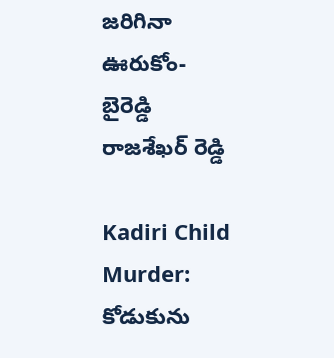జరిగినా ఊరుకోం- బైరెడ్డి రాజశేఖర్ రెడ్డి

Kadiri Child Murder: కోడుకును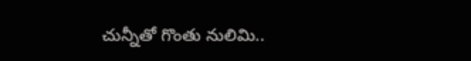చున్నీతో గొంతు నులిమి..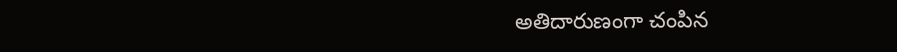అతిదారుణంగా చంపిన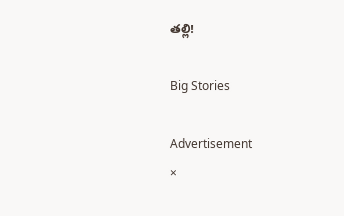తల్లి!

Big Stories

Advertisement
×